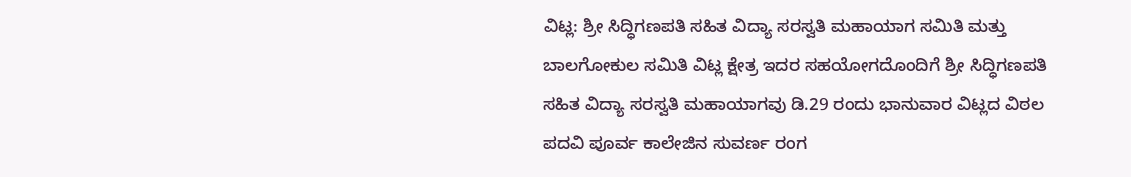ವಿಟ್ಲ: ಶ್ರೀ ಸಿದ್ಧಿಗಣಪತಿ ಸಹಿತ ವಿದ್ಯಾ ಸರಸ್ವತಿ ಮಹಾಯಾಗ ಸಮಿತಿ ಮತ್ತು ಬಾಲಗೋಕುಲ ಸಮಿತಿ ವಿಟ್ಲ ಕ್ಷೇತ್ರ ಇದರ ಸಹಯೋಗದೊಂದಿಗೆ ಶ್ರೀ ಸಿದ್ಧಿಗಣಪತಿ ಸಹಿತ ವಿದ್ಯಾ ಸರಸ್ವತಿ ಮಹಾಯಾಗವು ಡಿ.29 ರಂದು ಭಾನುವಾರ ವಿಟ್ಲದ ವಿಠಲ ಪದವಿ ಪೂರ್ವ ಕಾಲೇಜಿನ ಸುವರ್ಣ ರಂಗ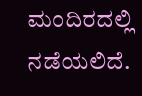ಮಂದಿರದಲ್ಲಿ ನಡೆಯಲಿದೆ.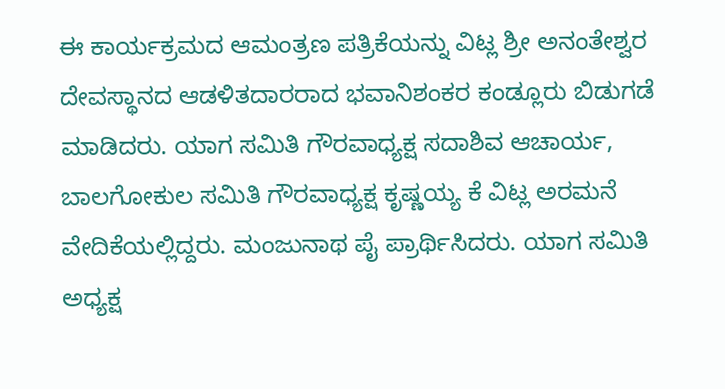ಈ ಕಾರ್ಯಕ್ರಮದ ಆಮಂತ್ರಣ ಪತ್ರಿಕೆಯನ್ನು ವಿಟ್ಲ ಶ್ರೀ ಅನಂತೇಶ್ವರ ದೇವಸ್ಥಾನದ ಆಡಳಿತದಾರರಾದ ಭವಾನಿಶಂಕರ ಕಂಡ್ಲೂರು ಬಿಡುಗಡೆ ಮಾಡಿದರು. ಯಾಗ ಸಮಿತಿ ಗೌರವಾಧ್ಯಕ್ಷ ಸದಾಶಿವ ಆಚಾರ್ಯ, ಬಾಲಗೋಕುಲ ಸಮಿತಿ ಗೌರವಾಧ್ಯಕ್ಷ ಕೃಷ್ಣಯ್ಯ ಕೆ ವಿಟ್ಲ ಅರಮನೆ ವೇದಿಕೆಯಲ್ಲಿದ್ದರು. ಮಂಜುನಾಥ ಪೈ ಪ್ರಾರ್ಥಿಸಿದರು. ಯಾಗ ಸಮಿತಿ ಅಧ್ಯಕ್ಷ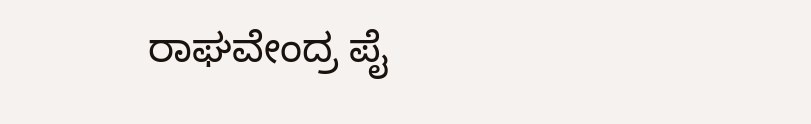ರಾಘವೇಂದ್ರ ಪೈ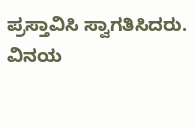ಪ್ರಸ್ತಾವಿಸಿ ಸ್ವಾಗತಿಸಿದರು. ವಿನಯ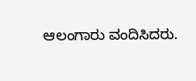ಆಲಂಗಾರು ವಂದಿಸಿದರು.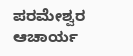ಪರಮೇಶ್ವರ ಆಚಾರ್ಯ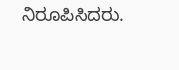ನಿರೂಪಿಸಿದರು.